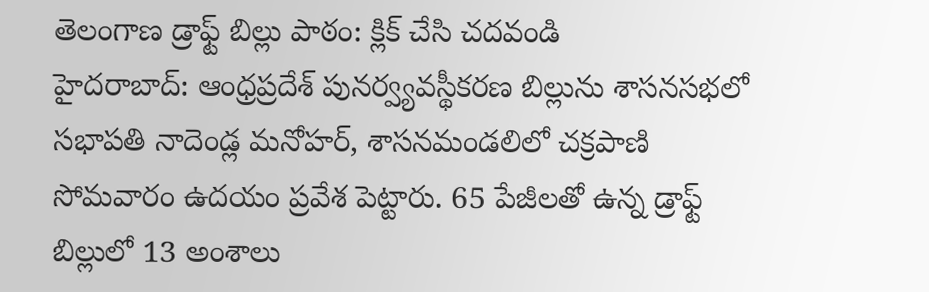తెలంగాణ డ్రాఫ్ట్ బిల్లు పాఠం: క్లిక్ చేసి చదవండి
హైదరాబాద్: ఆంధ్రప్రదేశ్ పునర్వ్యవస్థీకరణ బిల్లును శాసనసభలో సభాపతి నాదెండ్ల మనోహర్, శాసనమండలిలో చక్రపాణి సోమవారం ఉదయం ప్రవేశ పెట్టారు. 65 పేజీలతో ఉన్న డ్రాఫ్ట్ బిల్లులో 13 అంశాలు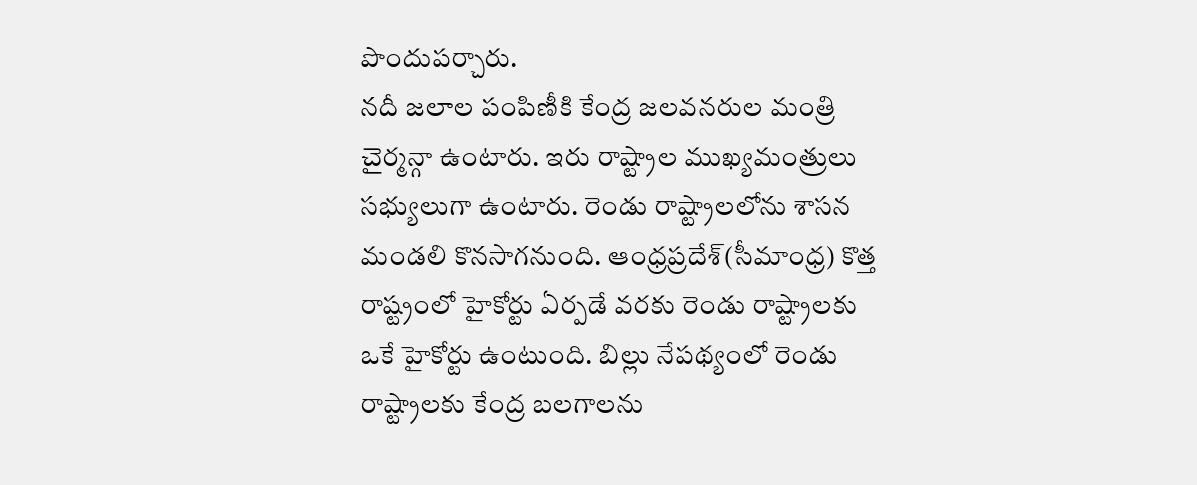పొందుపర్చారు.
నదీ జలాల పంపిణీకి కేంద్ర జలవనరుల మంత్రి చైర్మన్గా ఉంటారు. ఇరు రాష్ట్రాల ముఖ్యమంత్రులు సభ్యులుగా ఉంటారు. రెండు రాష్ట్రాలలోను శాసన మండలి కొనసాగనుంది. ఆంధ్రప్రదేశ్(సీమాంధ్ర) కొత్త రాష్ట్రంలో హైకోర్టు ఏర్పడే వరకు రెండు రాష్ట్రాలకు ఒకే హైకోర్టు ఉంటుంది. బిల్లు నేపథ్యంలో రెండు రాష్ట్రాలకు కేంద్ర బలగాలను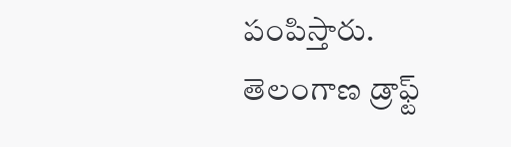పంపిస్తారు.
తెలంగాణ డ్రాఫ్ట్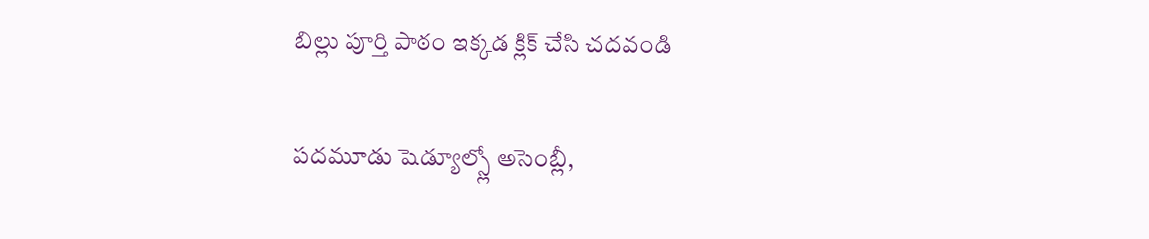బిల్లు పూర్తి పాఠం ఇక్కడ క్లిక్ చేసి చదవండి

పదమూడు షెడ్యూల్స్లో అసెంబ్లీ,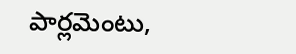పార్లమెంటు,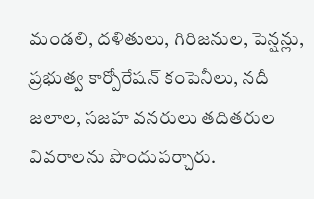మండలి, దళితులు, గిరిజనుల, పెన్షన్లు, ప్రభుత్వ కార్పోరేషన్ కంపెనీలు, నదీ జలాల, సజహ వనరులు తదితరుల వివరాలను పొందుపర్చారు.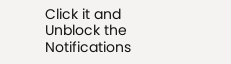Click it and Unblock the Notifications